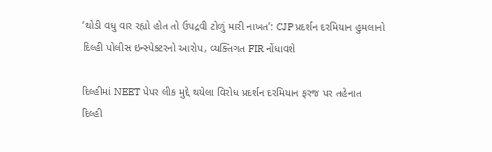‘થોડી વધુ વાર રહ્યો હોત તો ઉપદ્રવી ટોળું મારી નાખત’: CJP પ્રદર્શન દરમિયાન હુમલાનો દિલ્હી પોલીસ ઇન્સ્પેક્ટરનો આરોપ, વ્યક્તિગત FIR નોંધાવશે

દિલ્હીમાં NEET પેપર લીક મુદ્દે થયેલા વિરોધ પ્રદર્શન દરમિયાન ફરજ પર તહેનાત દિલ્હી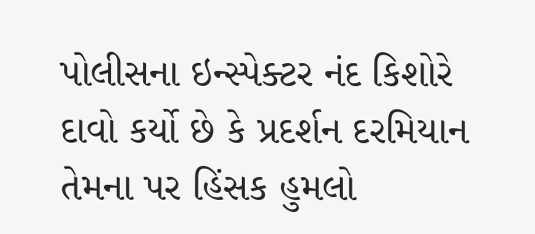પોલીસના ઇન્સ્પેક્ટર નંદ કિશોરે દાવો કર્યો છે કે પ્રદર્શન દરમિયાન તેમના પર હિંસક હુમલો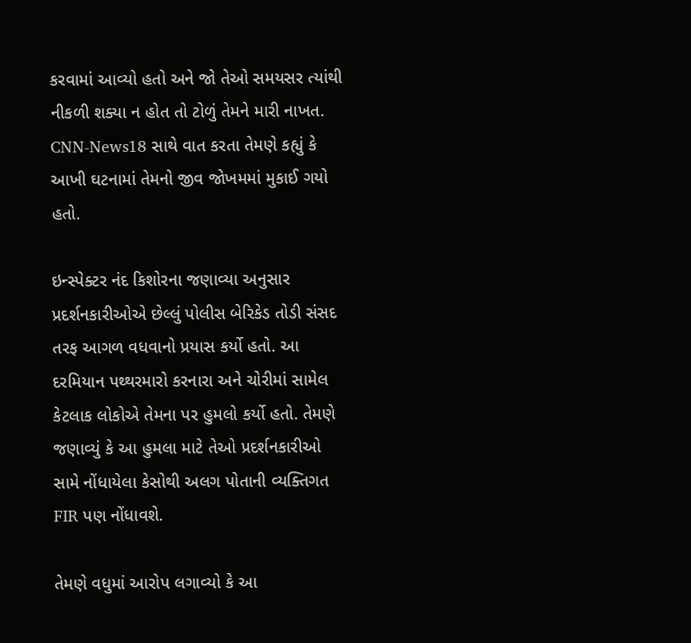કરવામાં આવ્યો હતો અને જો તેઓ સમયસર ત્યાંથી નીકળી શક્યા ન હોત તો ટોળું તેમને મારી નાખત. CNN-News18 સાથે વાત કરતા તેમણે કહ્યું કે આખી ઘટનામાં તેમનો જીવ જોખમમાં મુકાઈ ગયો હતો.

ઇન્સ્પેક્ટર નંદ કિશોરના જણાવ્યા અનુસાર પ્રદર્શનકારીઓએ છેલ્લું પોલીસ બેરિકેડ તોડી સંસદ તરફ આગળ વધવાનો પ્રયાસ કર્યો હતો. આ દરમિયાન પથ્થરમારો કરનારા અને ચોરીમાં સામેલ કેટલાક લોકોએ તેમના પર હુમલો કર્યો હતો. તેમણે જણાવ્યું કે આ હુમલા માટે તેઓ પ્રદર્શનકારીઓ સામે નોંધાયેલા કેસોથી અલગ પોતાની વ્યક્તિગત FIR પણ નોંધાવશે.

તેમણે વધુમાં આરોપ લગાવ્યો કે આ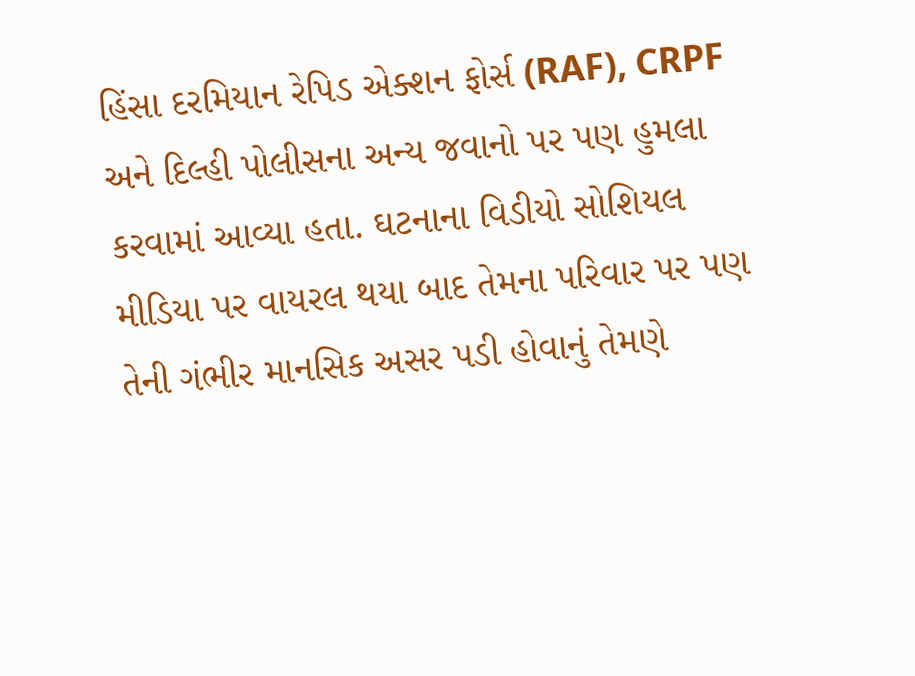હિંસા દરમિયાન રેપિડ એક્શન ફોર્સ (RAF), CRPF અને દિલ્હી પોલીસના અન્ય જવાનો પર પણ હુમલા કરવામાં આવ્યા હતા. ઘટનાના વિડીયો સોશિયલ મીડિયા પર વાયરલ થયા બાદ તેમના પરિવાર પર પણ તેની ગંભીર માનસિક અસર પડી હોવાનું તેમણે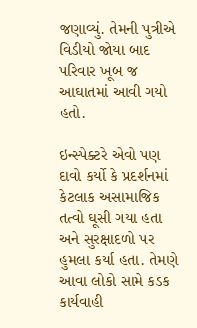જણાવ્યું. તેમની પુત્રીએ વિડીયો જોયા બાદ પરિવાર ખૂબ જ આઘાતમાં આવી ગયો હતો.

ઇન્સ્પેક્ટરે એવો પણ દાવો કર્યો કે પ્રદર્શનમાં કેટલાક અસામાજિક તત્વો ઘૂસી ગયા હતા અને સુરક્ષાદળો પર હુમલા કર્યા હતા. તેમણે આવા લોકો સામે કડક કાર્યવાહી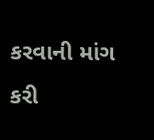કરવાની માંગ કરી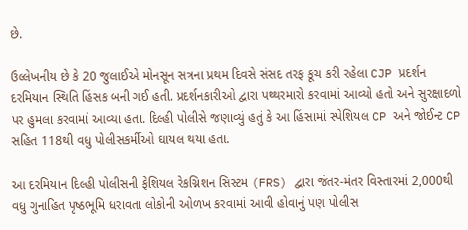છે.

ઉલ્લેખનીય છે કે 20 જુલાઈએ મોનસૂન સત્રના પ્રથમ દિવસે સંસદ તરફ કૂચ કરી રહેલા CJP પ્રદર્શન દરમિયાન સ્થિતિ હિંસક બની ગઈ હતી. પ્રદર્શનકારીઓ દ્વારા પથ્થરમારો કરવામાં આવ્યો હતો અને સુરક્ષાદળો પર હુમલા કરવામાં આવ્યા હતા. દિલ્હી પોલીસે જણાવ્યું હતું કે આ હિંસામાં સ્પેશિયલ CP અને જોઈન્ટ CP સહિત 118થી વધુ પોલીસકર્મીઓ ઘાયલ થયા હતા.

આ દરમિયાન દિલ્હી પોલીસની ફેશિયલ રેકગ્નિશન સિસ્ટમ (FRS) દ્વારા જંતર-મંતર વિસ્તારમાં 2,000થી વધુ ગુનાહિત પૃષ્ઠભૂમિ ધરાવતા લોકોની ઓળખ કરવામાં આવી હોવાનું પણ પોલીસ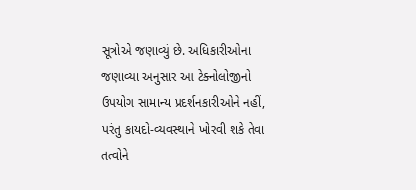સૂત્રોએ જણાવ્યું છે. અધિકારીઓના જણાવ્યા અનુસાર આ ટેક્નોલોજીનો ઉપયોગ સામાન્ય પ્રદર્શનકારીઓને નહીં, પરંતુ કાયદો-વ્યવસ્થાને ખોરવી શકે તેવા તત્વોને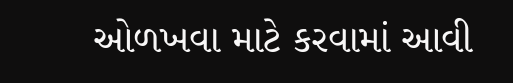ઓળખવા માટે કરવામાં આવી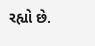રહ્યો છે.